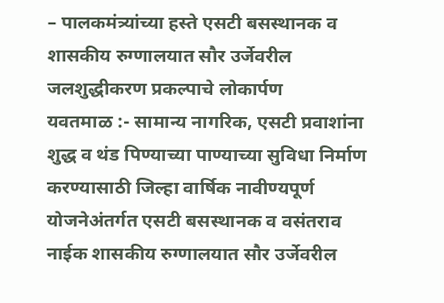– पालकमंत्र्यांच्या हस्ते एसटी बसस्थानक व शासकीय रुग्णालयात सौर उर्जेवरील जलशुद्धीकरण प्रकल्पाचे लोकार्पण
यवतमाळ :- सामान्य नागरिक, एसटी प्रवाशांना शुद्ध व थंड पिण्याच्या पाण्याच्या सुविधा निर्माण करण्यासाठी जिल्हा वार्षिक नावीण्यपूर्ण योजनेअंतर्गत एसटी बसस्थानक व वसंतराव नाईक शासकीय रुग्णालयात सौर उर्जेवरील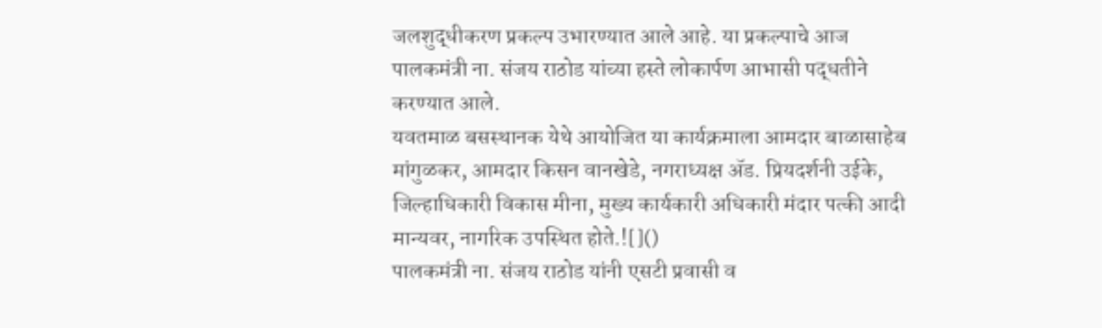जलशुद्धीकरण प्रकल्प उभारण्यात आले आहे. या प्रकल्पाचे आज पालकमंत्री ना. संजय राठोड यांच्या हस्ते लोकार्पण आभासी पद्धतीने करण्यात आले.
यवतमाळ बसस्थानक येथे आयोजित या कार्यक्रमाला आमदार बाळासाहेब मांगुळकर, आमदार किसन वानखेडे, नगराध्यक्ष ॲड. प्रियदर्शनी उईके, जिल्हाधिकारी विकास मीना, मुख्य कार्यकारी अधिकारी मंदार पत्की आदी मान्यवर, नागरिक उपस्थित होते.![]()
पालकमंत्री ना. संजय राठोड यांनी एसटी प्रवासी व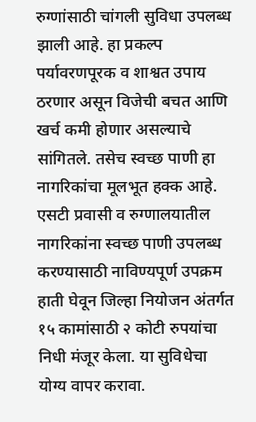रुग्णांसाठी चांगली सुविधा उपलब्ध झाली आहे. हा प्रकल्प पर्यावरणपूरक व शाश्वत उपाय ठरणार असून विजेची बचत आणि खर्च कमी होणार असल्याचे सांगितले. तसेच स्वच्छ पाणी हा नागरिकांचा मूलभूत हक्क आहे. एसटी प्रवासी व रुग्णालयातील नागरिकांना स्वच्छ पाणी उपलब्ध करण्यासाठी नाविण्यपूर्ण उपक्रम हाती घेवून जिल्हा नियोजन अंतर्गत १५ कामांसाठी २ कोटी रुपयांचा निधी मंजूर केला. या सुविधेचा योग्य वापर करावा.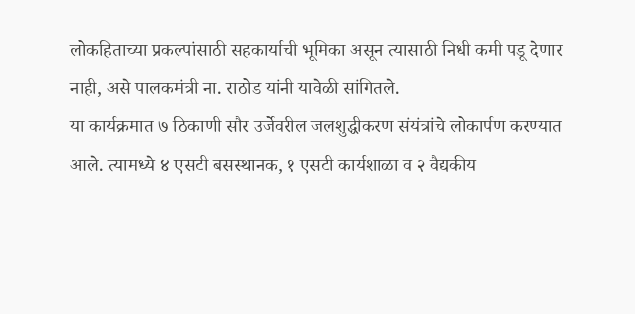लोकहिताच्या प्रकल्पांसाठी सहकार्याची भूमिका असून त्यासाठी निधी कमी पडू देणार नाही, असे पालकमंत्री ना. राठोड यांनी यावेळी सांगितले.
या कार्यक्रमात ७ ठिकाणी सौर उर्जेवरील जलशुद्धीकरण संयंत्रांचे लोकार्पण करण्यात आले. त्यामध्ये ४ एसटी बसस्थानक, १ एसटी कार्यशाळा व २ वैद्यकीय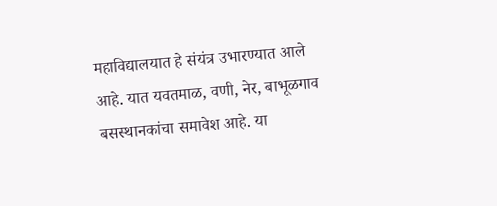महाविद्यालयात हे संयंत्र उभारण्यात आले आहे. यात यवतमाळ, वणी, नेर, बाभूळगाव बसस्थानकांचा समावेश आहे. या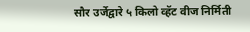सौर उर्जेद्वारे ५ किलो व्हॅट वीज निर्मिती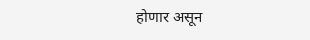होणार असून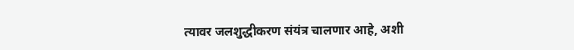त्यावर जलशुद्धीकरण संयंत्र चालणार आहे, अशी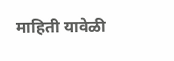माहिती यावेळी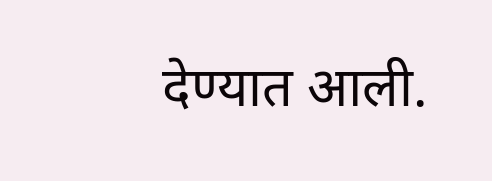देण्यात आली.